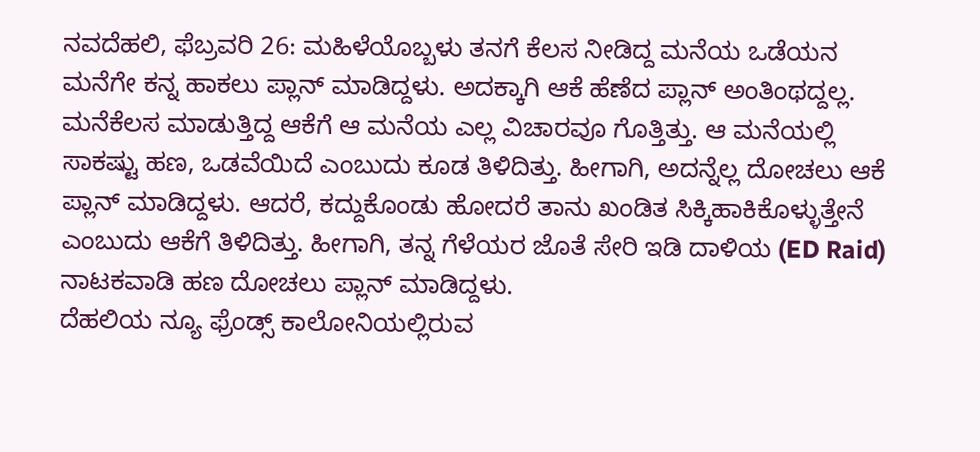ನವದೆಹಲಿ, ಫೆಬ್ರವರಿ 26: ಮಹಿಳೆಯೊಬ್ಬಳು ತನಗೆ ಕೆಲಸ ನೀಡಿದ್ದ ಮನೆಯ ಒಡೆಯನ ಮನೆಗೇ ಕನ್ನ ಹಾಕಲು ಪ್ಲಾನ್ ಮಾಡಿದ್ದಳು. ಅದಕ್ಕಾಗಿ ಆಕೆ ಹೆಣೆದ ಪ್ಲಾನ್ ಅಂತಿಂಥದ್ದಲ್ಲ. ಮನೆಕೆಲಸ ಮಾಡುತ್ತಿದ್ದ ಆಕೆಗೆ ಆ ಮನೆಯ ಎಲ್ಲ ವಿಚಾರವೂ ಗೊತ್ತಿತ್ತು. ಆ ಮನೆಯಲ್ಲಿ ಸಾಕಷ್ಟು ಹಣ, ಒಡವೆಯಿದೆ ಎಂಬುದು ಕೂಡ ತಿಳಿದಿತ್ತು. ಹೀಗಾಗಿ, ಅದನ್ನೆಲ್ಲ ದೋಚಲು ಆಕೆ ಪ್ಲಾನ್ ಮಾಡಿದ್ದಳು. ಆದರೆ, ಕದ್ದುಕೊಂಡು ಹೋದರೆ ತಾನು ಖಂಡಿತ ಸಿಕ್ಕಿಹಾಕಿಕೊಳ್ಳುತ್ತೇನೆ ಎಂಬುದು ಆಕೆಗೆ ತಿಳಿದಿತ್ತು. ಹೀಗಾಗಿ, ತನ್ನ ಗೆಳೆಯರ ಜೊತೆ ಸೇರಿ ಇಡಿ ದಾಳಿಯ (ED Raid) ನಾಟಕವಾಡಿ ಹಣ ದೋಚಲು ಪ್ಲಾನ್ ಮಾಡಿದ್ದಳು.
ದೆಹಲಿಯ ನ್ಯೂ ಫ್ರೆಂಡ್ಸ್ ಕಾಲೋನಿಯಲ್ಲಿರುವ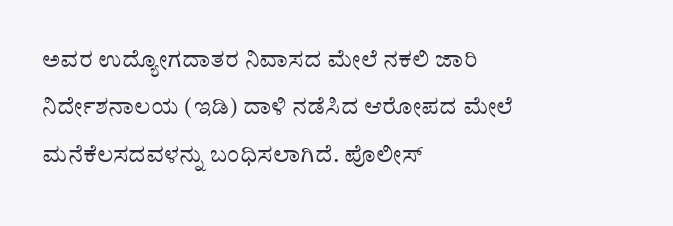ಅವರ ಉದ್ಯೋಗದಾತರ ನಿವಾಸದ ಮೇಲೆ ನಕಲಿ ಜಾರಿ ನಿರ್ದೇಶನಾಲಯ (ಇಡಿ) ದಾಳಿ ನಡೆಸಿದ ಆರೋಪದ ಮೇಲೆ ಮನೆಕೆಲಸದವಳನ್ನು ಬಂಧಿಸಲಾಗಿದೆ. ಪೊಲೀಸ್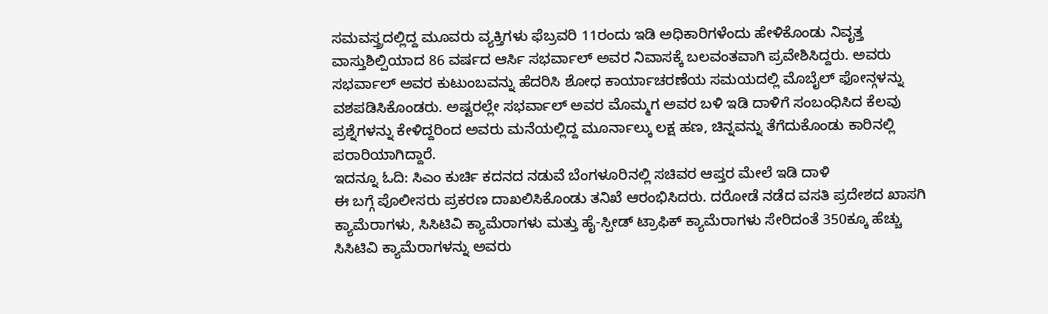ಸಮವಸ್ತ್ರದಲ್ಲಿದ್ದ ಮೂವರು ವ್ಯಕ್ತಿಗಳು ಫೆಬ್ರವರಿ 11ರಂದು ಇಡಿ ಅಧಿಕಾರಿಗಳೆಂದು ಹೇಳಿಕೊಂಡು ನಿವೃತ್ತ ವಾಸ್ತುಶಿಲ್ಪಿಯಾದ 86 ವರ್ಷದ ಆರ್ಸಿ ಸಭರ್ವಾಲ್ ಅವರ ನಿವಾಸಕ್ಕೆ ಬಲವಂತವಾಗಿ ಪ್ರವೇಶಿಸಿದ್ದರು. ಅವರು ಸಭರ್ವಾಲ್ ಅವರ ಕುಟುಂಬವನ್ನು ಹೆದರಿಸಿ ಶೋಧ ಕಾರ್ಯಾಚರಣೆಯ ಸಮಯದಲ್ಲಿ ಮೊಬೈಲ್ ಫೋನ್ಗಳನ್ನು ವಶಪಡಿಸಿಕೊಂಡರು. ಅಷ್ಟರಲ್ಲೇ ಸಭರ್ವಾಲ್ ಅವರ ಮೊಮ್ಮಗ ಅವರ ಬಳಿ ಇಡಿ ದಾಳಿಗೆ ಸಂಬಂಧಿಸಿದ ಕೆಲವು ಪ್ರಶ್ನೆಗಳನ್ನು ಕೇಳಿದ್ದರಿಂದ ಅವರು ಮನೆಯಲ್ಲಿದ್ದ ಮೂರ್ನಾಲ್ಕು ಲಕ್ಷ ಹಣ, ಚಿನ್ನವನ್ನು ತೆಗೆದುಕೊಂಡು ಕಾರಿನಲ್ಲಿ ಪರಾರಿಯಾಗಿದ್ದಾರೆ.
ಇದನ್ನೂ ಓದಿ: ಸಿಎಂ ಕುರ್ಚಿ ಕದನದ ನಡುವೆ ಬೆಂಗಳೂರಿನಲ್ಲಿ ಸಚಿವರ ಆಪ್ತರ ಮೇಲೆ ಇಡಿ ದಾಳಿ
ಈ ಬಗ್ಗೆ ಪೊಲೀಸರು ಪ್ರಕರಣ ದಾಖಲಿಸಿಕೊಂಡು ತನಿಖೆ ಆರಂಭಿಸಿದರು. ದರೋಡೆ ನಡೆದ ವಸತಿ ಪ್ರದೇಶದ ಖಾಸಗಿ ಕ್ಯಾಮೆರಾಗಳು, ಸಿಸಿಟಿವಿ ಕ್ಯಾಮೆರಾಗಳು ಮತ್ತು ಹೈ-ಸ್ಪೀಡ್ ಟ್ರಾಫಿಕ್ ಕ್ಯಾಮೆರಾಗಳು ಸೇರಿದಂತೆ 350ಕ್ಕೂ ಹೆಚ್ಚು ಸಿಸಿಟಿವಿ ಕ್ಯಾಮೆರಾಗಳನ್ನು ಅವರು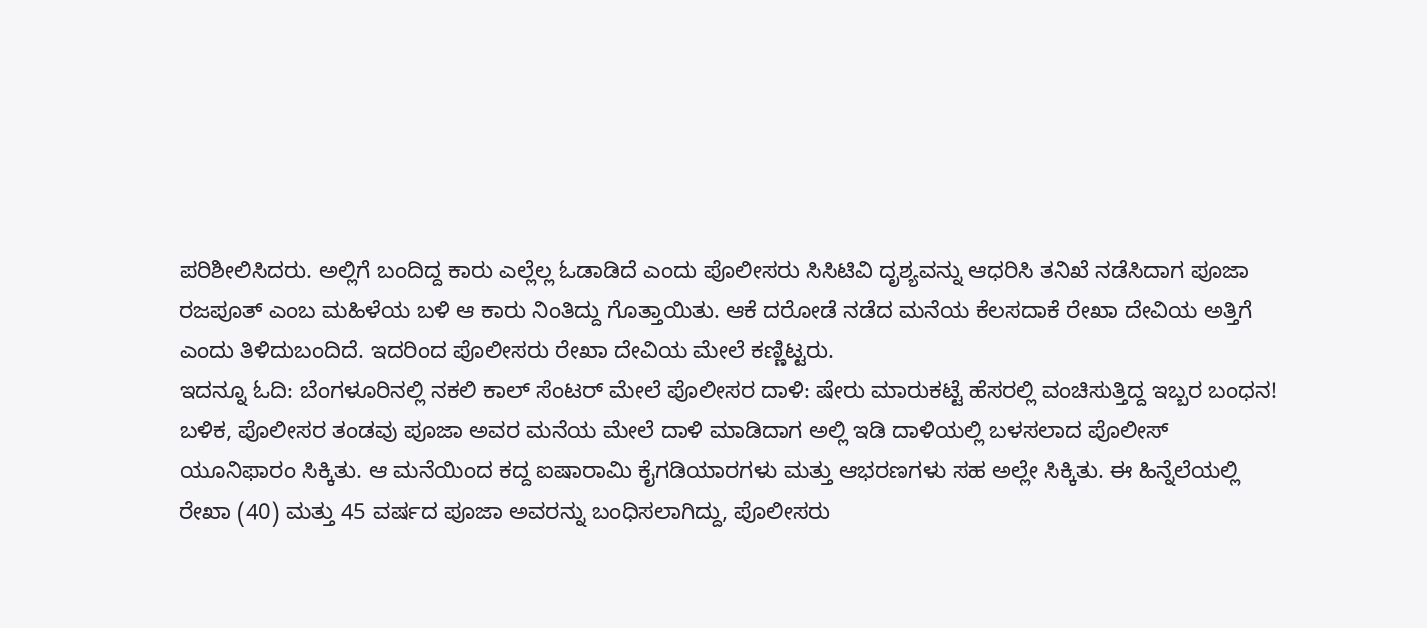ಪರಿಶೀಲಿಸಿದರು. ಅಲ್ಲಿಗೆ ಬಂದಿದ್ದ ಕಾರು ಎಲ್ಲೆಲ್ಲ ಓಡಾಡಿದೆ ಎಂದು ಪೊಲೀಸರು ಸಿಸಿಟಿವಿ ದೃಶ್ಯವನ್ನು ಆಧರಿಸಿ ತನಿಖೆ ನಡೆಸಿದಾಗ ಪೂಜಾ ರಜಪೂತ್ ಎಂಬ ಮಹಿಳೆಯ ಬಳಿ ಆ ಕಾರು ನಿಂತಿದ್ದು ಗೊತ್ತಾಯಿತು. ಆಕೆ ದರೋಡೆ ನಡೆದ ಮನೆಯ ಕೆಲಸದಾಕೆ ರೇಖಾ ದೇವಿಯ ಅತ್ತಿಗೆ ಎಂದು ತಿಳಿದುಬಂದಿದೆ. ಇದರಿಂದ ಪೊಲೀಸರು ರೇಖಾ ದೇವಿಯ ಮೇಲೆ ಕಣ್ಣಿಟ್ಟರು.
ಇದನ್ನೂ ಓದಿ: ಬೆಂಗಳೂರಿನಲ್ಲಿ ನಕಲಿ ಕಾಲ್ ಸೆಂಟರ್ ಮೇಲೆ ಪೊಲೀಸರ ದಾಳಿ: ಷೇರು ಮಾರುಕಟ್ಟೆ ಹೆಸರಲ್ಲಿ ವಂಚಿಸುತ್ತಿದ್ದ ಇಬ್ಬರ ಬಂಧನ!
ಬಳಿಕ, ಪೊಲೀಸರ ತಂಡವು ಪೂಜಾ ಅವರ ಮನೆಯ ಮೇಲೆ ದಾಳಿ ಮಾಡಿದಾಗ ಅಲ್ಲಿ ಇಡಿ ದಾಳಿಯಲ್ಲಿ ಬಳಸಲಾದ ಪೊಲೀಸ್ ಯೂನಿಫಾರಂ ಸಿಕ್ಕಿತು. ಆ ಮನೆಯಿಂದ ಕದ್ದ ಐಷಾರಾಮಿ ಕೈಗಡಿಯಾರಗಳು ಮತ್ತು ಆಭರಣಗಳು ಸಹ ಅಲ್ಲೇ ಸಿಕ್ಕಿತು. ಈ ಹಿನ್ನೆಲೆಯಲ್ಲಿ ರೇಖಾ (40) ಮತ್ತು 45 ವರ್ಷದ ಪೂಜಾ ಅವರನ್ನು ಬಂಧಿಸಲಾಗಿದ್ದು, ಪೊಲೀಸರು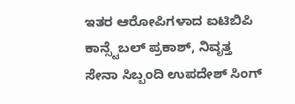ಇತರ ಆರೋಪಿಗಳಾದ ಐಟಿಬಿಪಿ ಕಾನ್ಸ್ಟೆಬಲ್ ಪ್ರಕಾಶ್, ನಿವೃತ್ತ ಸೇನಾ ಸಿಬ್ಬಂದಿ ಉಪದೇಶ್ ಸಿಂಗ್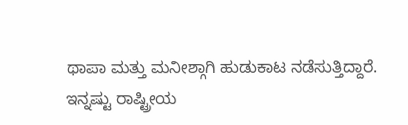ಥಾಪಾ ಮತ್ತು ಮನೀಶ್ಗಾಗಿ ಹುಡುಕಾಟ ನಡೆಸುತ್ತಿದ್ದಾರೆ.
ಇನ್ನಷ್ಟು ರಾಷ್ಟ್ರೀಯ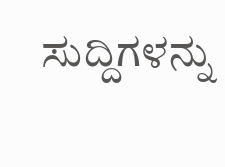ಸುದ್ದಿಗಳನ್ನು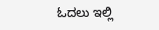ಓದಲು ಇಲ್ಲಿ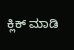ಕ್ಲಿಕ್ ಮಾಡಿ